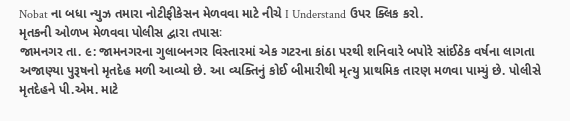Nobat ના બધા ન્યુઝ તમારા નોટીફીકેસન મેળવવા માટે નીચે I Understand ઉપર ક્લિક કરો.
મૃતકની ઓળખ મેળવવા પોલીસ દ્વારા તપાસઃ
જામનગર તા. ૯: જામનગરના ગુલાબનગર વિસ્તારમાં એક ગટરના કાંઠા પરથી શનિવારે બપોરે સાંઈઠેક વર્ષના લાગતા અજાણ્યા પુરૂષનો મૃતદેહ મળી આવ્યો છે. આ વ્યક્તિનું કોઈ બીમારીથી મૃત્યુ પ્રાથમિક તારણ મળવા પામ્યું છે. પોલીસે મૃતદેહને પી.એમ. માટે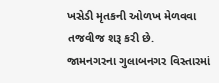ખસેડી મૃતકની ઓળખ મેળવવા તજવીજ શરૂ કરી છે.
જામનગરના ગુલાબનગર વિસ્તારમાં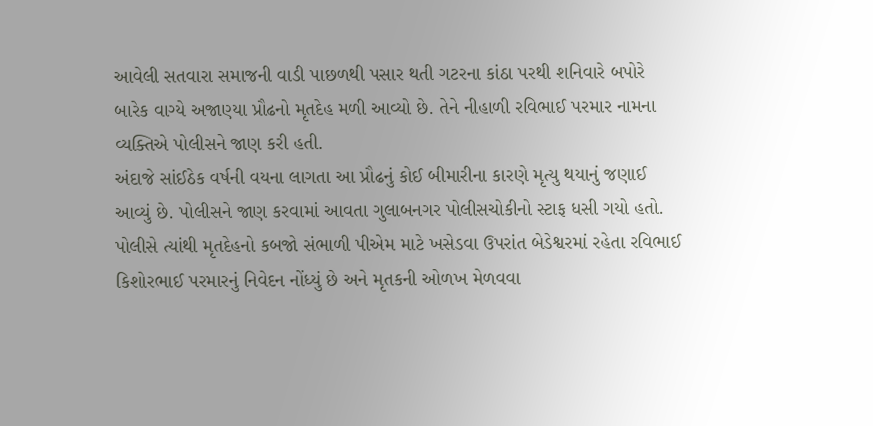આવેલી સતવારા સમાજની વાડી પાછળથી પસાર થતી ગટરના કાંઠા પરથી શનિવારે બપોરે બારેક વાગ્યે અજાણ્યા પ્રૌઢનો મૃતદેહ મળી આવ્યો છે. તેને નીહાળી રવિભાઈ પરમાર નામના વ્યક્તિએ પોલીસને જાણ કરી હતી.
અંદાજે સાંઈઠેક વર્ષની વયના લાગતા આ પ્રૌઢનું કોઈ બીમારીના કારણે મૃત્યુ થયાનું જણાઈ આવ્યું છે. પોલીસને જાણ કરવામાં આવતા ગુલાબનગર પોલીસચોકીનો સ્ટાફ ધસી ગયો હતો. પોલીસે ત્યાંથી મૃતદેહનો કબજો સંભાળી પીએમ માટે ખસેડવા ઉપરાંત બેડેશ્વરમાં રહેતા રવિભાઈ કિશોરભાઈ પરમારનું નિવેદન નોંધ્યું છે અને મૃતકની ઓળખ મેળવવા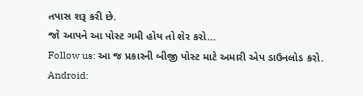તપાસ શરૂ કરી છે.
જો આપને આ પોસ્ટ ગમી હોય તો શેર કરો...
Follow us: આ જ પ્રકારની બીજી પોસ્ટ માટે અમારી એપ ડાઉનલોડ કરો.
Android: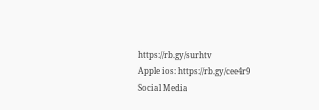https://rb.gy/surhtv
Apple ios: https://rb.gy/cee4r9
Social Media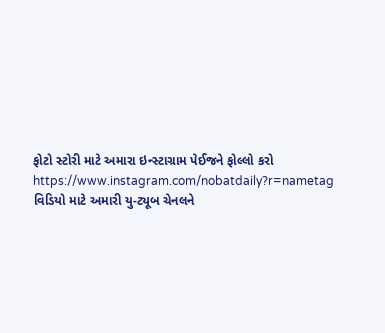ફોટો સ્ટોરી માટે અમારા ઇન્સ્ટાગ્રામ પેઈજને ફોલ્લો કરો
https://www.instagram.com/nobatdaily?r=nametag
વિડિયો માટે અમારી યુ-ટ્યૂબ ચેનલને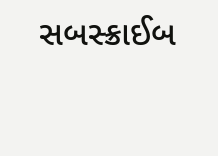સબસ્ક્રાઈબ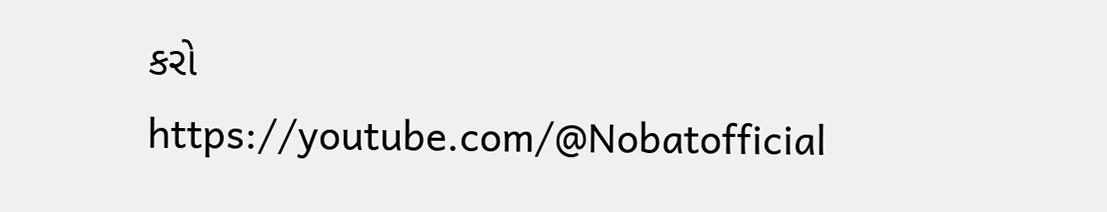કરો
https://youtube.com/@Nobatofficial